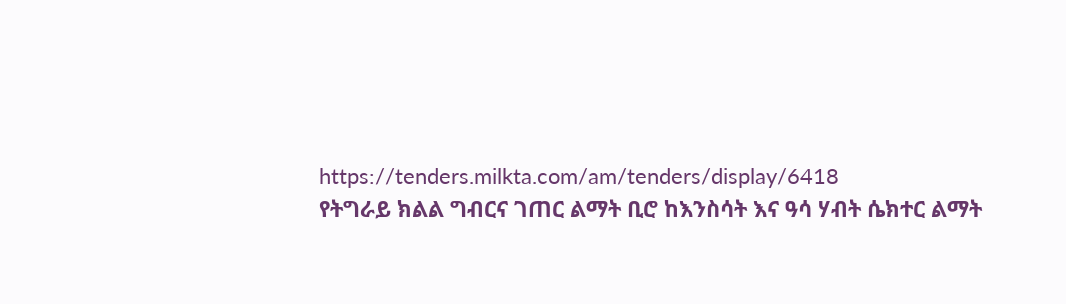https://tenders.milkta.com/am/tenders/display/6418
የትግራይ ክልል ግብርና ገጠር ልማት ቢሮ ከእንስሳት እና ዓሳ ሃብት ሴክተር ልማት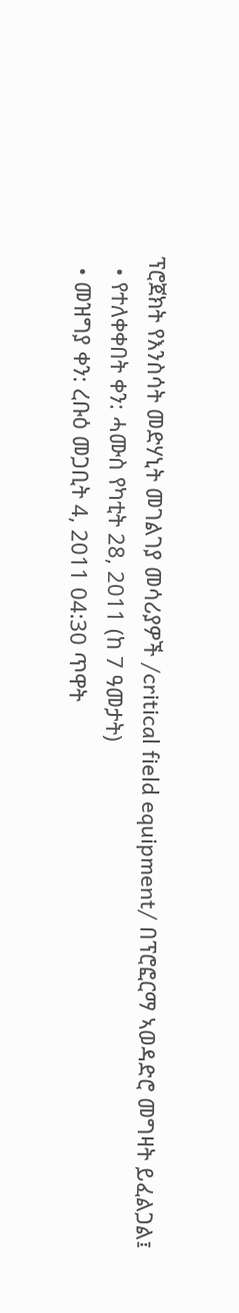ፕሮጀክት የእንስሳት መድሃኒት መገልገያ መሳሪያዎች /critical field equipment/ በፕሮፎርማ ኣወዳድሮ መግዛት ይፈልጋል፤
  • የተለቀቀበት ቀን: ሓሙስ የካቲት 28, 2011 (ከ 7 ዓመታት)
  • መዝግያ ቀን: ረቡዕ መጋቢት 4, 2011 04:30 ጥዋት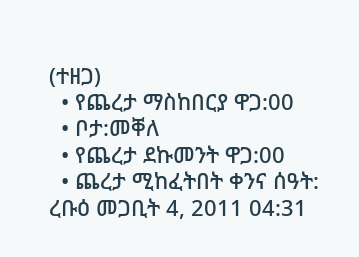(ተዘጋ)
  • የጨረታ ማስከበርያ ዋጋ:00
  • ቦታ:መቐለ
  • የጨረታ ደኩመንት ዋጋ:00
  • ጨረታ ሚከፈትበት ቀንና ሰዓት: ረቡዕ መጋቢት 4, 2011 04:31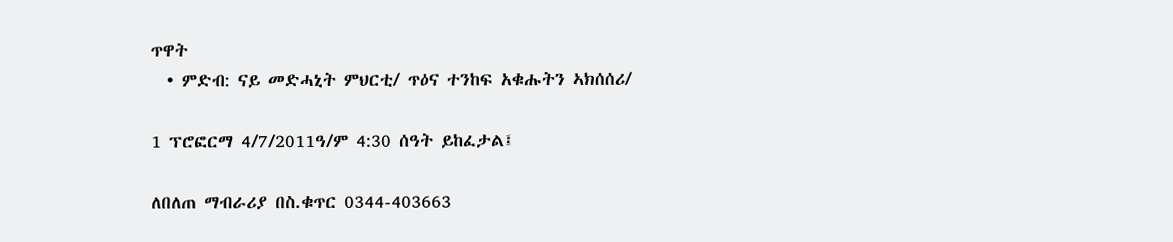ጥዋት
  • ምድብ: ናይ መድሓኒት ምህርቲ/ ጥዕና ተንከፍ አቁሑትን ኣክሰሰሪ/

1 ፕሮፎርማ 4/7/2011ዓ/ም 4:30 ሰዓት ይከፈታል፤

ለበለጠ ማብራሪያ በስ.ቁጥር 0344-403663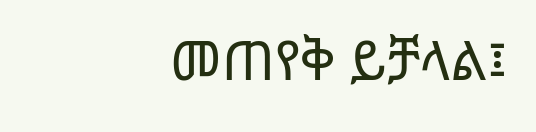መጠየቅ ይቻላል፤